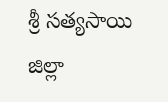శ్రీ సత్యసాయి జిల్లా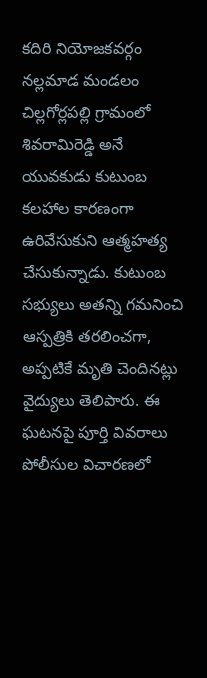కదిరి నియోజకవర్గం నల్లమాడ మండలం చిల్లగోర్లపల్లి గ్రామంలో శివరామిరెడ్డి అనే యువకుడు కుటుంబ కలహాల కారణంగా ఉరివేసుకుని ఆత్మహత్య చేసుకున్నాడు. కుటుంబ సభ్యులు అతన్ని గమనించి ఆస్పత్రికి తరలించగా, అప్పటికే మృతి చెందినట్లు వైద్యులు తెలిపారు. ఈ ఘటనపై పూర్తి వివరాలు పోలీసుల విచారణలో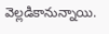వెల్లడికానున్నాయి.